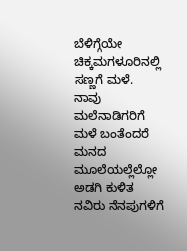ಬೆಳಿಗ್ಗೆಯೇ ಚಿಕ್ಕಮಗಳೂರಿನಲ್ಲಿ ಸಣ್ಣಗೆ ಮಳೆ.
ನಾವು ಮಲೆನಾಡಿಗರಿಗೆ ಮಳೆ ಬಂತೆಂದರೆ ಮನದ ಮೂಲೆಯಲ್ಲೆಲ್ಲೋ ಅಡಗಿ ಕುಳಿತ ನವಿರು ನೆನಪುಗಳಿಗೆ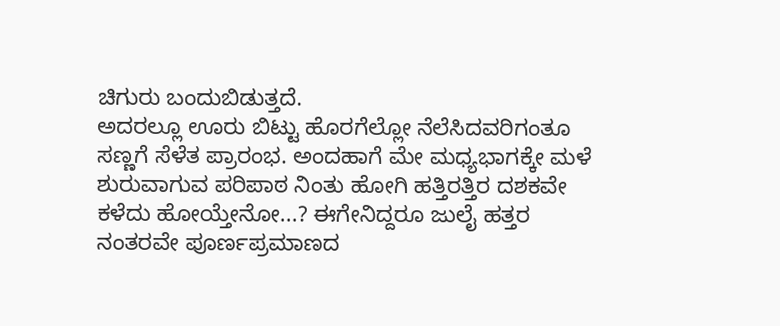ಚಿಗುರು ಬಂದುಬಿಡುತ್ತದೆ.
ಅದರಲ್ಲೂ ಊರು ಬಿಟ್ಟು ಹೊರಗೆಲ್ಲೋ ನೆಲೆಸಿದವರಿಗಂತೂ ಸಣ್ಣಗೆ ಸೆಳೆತ ಪ್ರಾರಂಭ. ಅಂದಹಾಗೆ ಮೇ ಮಧ್ಯಭಾಗಕ್ಕೇ ಮಳೆ ಶುರುವಾಗುವ ಪರಿಪಾಠ ನಿಂತು ಹೋಗಿ ಹತ್ತಿರತ್ತಿರ ದಶಕವೇ ಕಳೆದು ಹೋಯ್ತೇನೋ...? ಈಗೇನಿದ್ದರೂ ಜುಲೈ ಹತ್ತರ ನಂತರವೇ ಪೂರ್ಣಪ್ರಮಾಣದ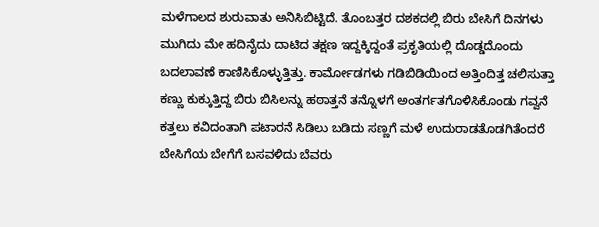ಮಳೆಗಾಲದ ಶುರುವಾತು ಅನಿಸಿಬಿಟ್ಟಿದೆ. ತೊಂಬತ್ತರ ದಶಕದಲ್ಲಿ ಬಿರು ಬೇಸಿಗೆ ದಿನಗಳು ಮುಗಿದು ಮೇ ಹದಿನೈದು ದಾಟಿದ ತಕ್ಷಣ ಇದ್ದಕ್ಕಿದ್ದಂತೆ ಪ್ರಕೃತಿಯಲ್ಲಿ ದೊಡ್ಡದೊಂದು ಬದಲಾವಣೆ ಕಾಣಿಸಿಕೊಳ್ಳುತ್ತಿತ್ತು. ಕಾರ್ಮೋಡಗಳು ಗಡಿಬಿಡಿಯಿಂದ ಅತ್ತಿಂದಿತ್ತ ಚಲಿಸುತ್ತಾ ಕಣ್ಣು ಕುಕ್ಕುತ್ತಿದ್ದ ಬಿರು ಬಿಸಿಲನ್ನು ಹಠಾತ್ತನೆ ತನ್ನೊಳಗೆ ಅಂತರ್ಗತಗೊಳಿಸಿಕೊಂಡು ಗವ್ವನೆ ಕತ್ತಲು ಕವಿದಂತಾಗಿ ಪಟಾರನೆ ಸಿಡಿಲು ಬಡಿದು ಸಣ್ಣಗೆ ಮಳೆ ಉದುರಾಡತೊಡಗಿತೆಂದರೆ ಬೇಸಿಗೆಯ ಬೇಗೆಗೆ ಬಸವಳಿದು ಬೆವರು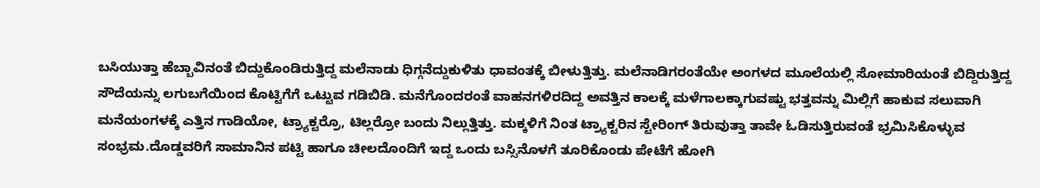ಬಸಿಯುತ್ತಾ ಹೆಬ್ಬಾವಿನಂತೆ ಬಿದ್ದುಕೊಂಡಿರುತ್ತಿದ್ದ ಮಲೆನಾಡು ಧಿಗ್ಗನೆದ್ದುಕುಳಿತು ಧಾವಂತಕ್ಕೆ ಬೀಳುತ್ತಿತ್ತು. ಮಲೆನಾಡಿಗರಂತೆಯೇ ಅಂಗಳದ ಮೂಲೆಯಲ್ಲಿ ಸೋಮಾರಿಯಂತೆ ಬಿದ್ದಿರುತ್ತಿದ್ದ ಸೌದೆಯನ್ನು ಲಗುಬಗೆಯಿಂದ ಕೊಟ್ಟಿಗೆಗೆ ಒಟ್ಟುವ ಗಡಿಬಿಡಿ. ಮನೆಗೊಂದರಂತೆ ವಾಹನಗಳಿರದಿದ್ದ ಅವತ್ತಿನ ಕಾಲಕ್ಕೆ ಮಳೆಗಾಲಕ್ಕಾಗುವಷ್ಟು ಭತ್ತವನ್ನು ಮಿಲ್ಲಿಗೆ ಹಾಕುವ ಸಲುವಾಗಿ ಮನೆಯಂಗಳಕ್ಕೆ ಎತ್ತಿನ ಗಾಡಿಯೋ, ಟ್ರ್ಯಾಕ್ಟರ್ರೊ, ಟಿಲ್ಲರ್ರೋ ಬಂದು ನಿಲ್ಲುತ್ತಿತ್ತು. ಮಕ್ಕಳಿಗೆ ನಿಂತ ಟ್ರ್ಯಾಕ್ಟರಿನ ಸ್ಟೇರಿಂಗ್ ತಿರುವುತ್ತಾ ತಾವೇ ಓಡಿಸುತ್ತಿರುವಂತೆ ಭ್ರಮಿಸಿಕೊಳ್ಳುವ ಸಂಭ್ರಮ.ದೊಡ್ಡವರಿಗೆ ಸಾಮಾನಿನ ಪಟ್ಟಿ ಹಾಗೂ ಚೀಲದೊಂದಿಗೆ ಇದ್ದ ಒಂದು ಬಸ್ಸಿನೊಳಗೆ ತೂರಿಕೊಂಡು ಪೇಟೆಗೆ ಹೋಗಿ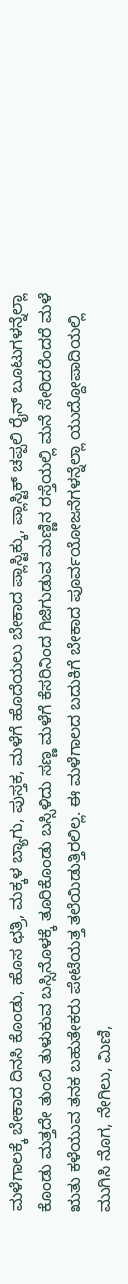ಮಳೆಗಾಲಕ್ಕೆ ಬೇಕಾದ ದಿನಸಿ ಕೊಂಡು, ಹೊಸ ಛತ್ರಿ, ಮಕ್ಕಳ ಬ್ಯಾಗು, ಪುಸ್ತಕ, ಮಳೆಗೆ ಹೊದೆಯಲು ಬೇಕಾದ ಪ್ಲಾಸ್ಟಿಕ್ಕು, ಪ್ಲಾಸ್ಟಿಕ್ ಚಪ್ಪಲಿ ರೈನ್ ಬೂಟುಗಳನ್ನೆಲ್ಲಾ ಕೊಂಡು ಮತ್ತದೇ ತುಂಬಿ ತುಳುಕುವ ಬಸ್ಸಿನೊಳಕ್ಕೆ ತೂರಿಕೊಂಡು ಬಸ್ಸಿಳಿದು ಸಣ್ಣ ಮಳೆಗೆ ಕೆಸರಿನಿಂದ ಗಿಜಿಗುಡುವ ಮಣ್ಣಿನ ರಸ್ತೆಯಲ್ಲಿ ಮನೆ ಸೇರಿದರೆಂದರೆ ಮಳೆ ಋತು ಕಳೆಯುವ ತನಕ ಬಹುತೇಕರು ಪೇಟೆಯತ್ತ ತಲೆಯಿಡುತ್ತಿರಲಿಲ್ಲ. ಈ ಮಳೆಗಾಲದ ಬದುಕಿಗೆ ಬೇಕಾದ ಪೂರ್ವಯೋಜನೆಗಳನ್ನೆಲ್ಲಾ ಯುದ್ದೋಪಾದಿಯಲ್ಲಿ ಮುಗಿಸಿ ನೊಗ, ನೇಗಿಲು, ಮಿಣಿ,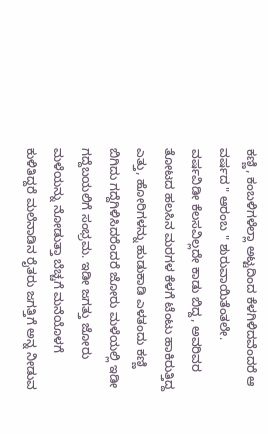ಕಣ್ಣಿ, ಕಂಬಳಿಗಳೆಲ್ಲಾ ಅಟ್ಟದಿಂದ ಕೆಳಗಿಳಿದವೆಂದರೆ ಆ ವರ್ಷದ " ಆರಂಬ " ಶುರುವಾಯಿತೆಂತಲೇ. ವರ್ಷವಿಡೀ ಕೆಲಸವಿಲ್ಲದೇ ಕಾಡು ಬಿದ್ದ, ಅವರಿವರ ತೋಟದ ಹಲಸಿನ ಮರಗಳ ಕೆಳಗೆ ಟೆಂಟು ಹಾಕಿರುತ್ತಿದ್ದ ಎತ್ತು, ಹೋರಿಗಳನ್ನು ಹುಡುಕಾಡಿ ಎಳತಂದು ಕಣ್ಣಿ ಬಿಗಿದು ಗದ್ದೆಗಿಳಿಸಿದರೆಂದರೆ ಜೋರು ಮಳೆಯಲ್ಲಿ ಇಡೀ ಗದ್ದೆಬಯಲಿಗೆ ಸಂಭ್ರಮ. ಇಡೀ ಜಗತ್ತು ಜೋರು ಮಳೆಯನ್ನು ನೋಡುತ್ತಾ ಬೆಚ್ಚಗೆ ಮನೆಯೊಳಗೆ ಕುಳಿತಿದ್ದರೆ ಮಲೆನಾಡಿನ ರೈತರು ಜಗತ್ತಿಗೆ ಅನ್ನ ನೀಡುವ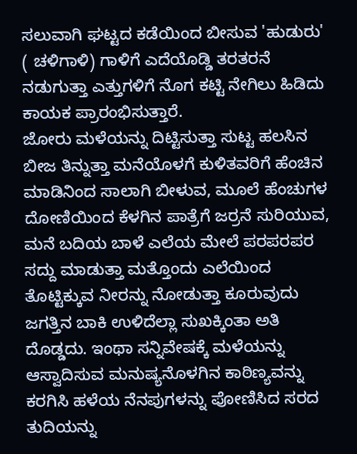ಸಲುವಾಗಿ ಘಟ್ಟದ ಕಡೆಯಿಂದ ಬೀಸುವ 'ಹುಡುರು' ( ಚಳಿಗಾಳಿ) ಗಾಳಿಗೆ ಎದೆಯೊಡ್ಡಿ ತರತರನೆ ನಡುಗುತ್ತಾ ಎತ್ತುಗಳಿಗೆ ನೊಗ ಕಟ್ಟಿ ನೇಗಿಲು ಹಿಡಿದು ಕಾಯಕ ಪ್ರಾರಂಭಿಸುತ್ತಾರೆ.
ಜೋರು ಮಳೆಯನ್ನು ದಿಟ್ಟಿಸುತ್ತಾ ಸುಟ್ಟ ಹಲಸಿನ ಬೀಜ ತಿನ್ನುತ್ತಾ ಮನೆಯೊಳಗೆ ಕುಳಿತವರಿಗೆ ಹೆಂಚಿನ ಮಾಡಿನಿಂದ ಸಾಲಾಗಿ ಬೀಳುವ, ಮೂಲೆ ಹೆಂಚುಗಳ ದೋಣಿಯಿಂದ ಕೆಳಗಿನ ಪಾತ್ರೆಗೆ ಜರ್ರನೆ ಸುರಿಯುವ, ಮನೆ ಬದಿಯ ಬಾಳೆ ಎಲೆಯ ಮೇಲೆ ಪರಪರಪರ ಸದ್ದು ಮಾಡುತ್ತಾ ಮತ್ತೊಂದು ಎಲೆಯಿಂದ ತೊಟ್ಟಿಕ್ಕುವ ನೀರನ್ನು ನೋಡುತ್ತಾ ಕೂರುವುದು ಜಗತ್ತಿನ ಬಾಕಿ ಉಳಿದೆಲ್ಲಾ ಸುಖಕ್ಕಿಂತಾ ಅತಿ ದೊಡ್ಡದು. ಇಂಥಾ ಸನ್ನಿವೇಷಕ್ಕೆ ಮಳೆಯನ್ನು ಆಸ್ವಾದಿಸುವ ಮನುಷ್ಯನೊಳಗಿನ ಕಾಠಿಣ್ಯವನ್ನು ಕರಗಿಸಿ ಹಳೆಯ ನೆನಪುಗಳನ್ನು ಪೋಣಿಸಿದ ಸರದ ತುದಿಯನ್ನು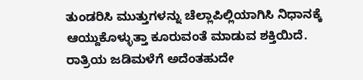ತುಂಡರಿಸಿ ಮುತ್ತುಗಳನ್ನು ಚೆಲ್ಲಾಪಿಲ್ಲಿಯಾಗಿಸಿ ನಿಧಾನಕ್ಕೆ ಆಯ್ದುಕೊಳ್ಳುತ್ತಾ ಕೂರುವಂತೆ ಮಾಡುವ ಶಕ್ತಿಯಿದೆ.
ರಾತ್ರಿಯ ಜಡಿಮಳೆಗೆ ಅದೆಂತಹುದೇ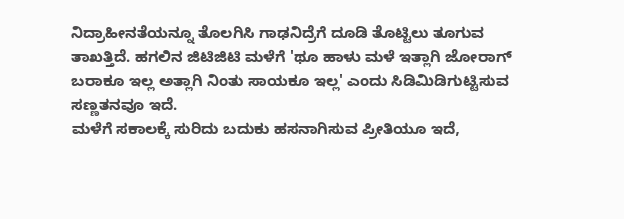ನಿದ್ರಾಹೀನತೆಯನ್ನೂ ತೊಲಗಿಸಿ ಗಾಢನಿದ್ರೆಗೆ ದೂಡಿ ತೊಟ್ಟಿಲು ತೂಗುವ ತಾಖತ್ತಿದೆ. ಹಗಲಿನ ಜಿಟಿಜಿಟಿ ಮಳೆಗೆ 'ಥೂ ಹಾಳು ಮಳೆ ಇತ್ಲಾಗಿ ಜೋರಾಗ್ ಬರಾಕೂ ಇಲ್ಲ ಅತ್ಲಾಗಿ ನಿಂತು ಸಾಯಕೂ ಇಲ್ಲ' ಎಂದು ಸಿಡಿಮಿಡಿಗುಟ್ಟಿಸುವ ಸಣ್ಣತನವೂ ಇದೆ.
ಮಳೆಗೆ ಸಕಾಲಕ್ಕೆ ಸುರಿದು ಬದುಕು ಹಸನಾಗಿಸುವ ಪ್ರೀತಿಯೂ ಇದೆ,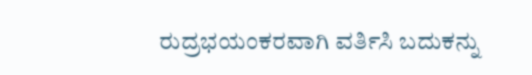ರುದ್ರಭಯಂಕರವಾಗಿ ವರ್ತಿಸಿ ಬದುಕನ್ನು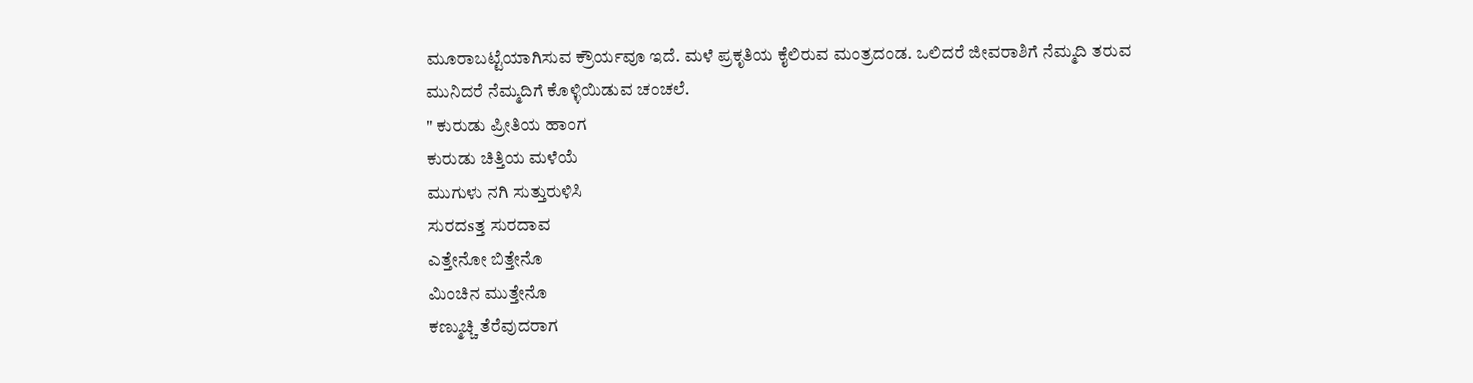ಮೂರಾಬಟ್ಟೆಯಾಗಿಸುವ ಕ್ರೌರ್ಯವೂ ಇದೆ. ಮಳೆ ಪ್ರಕೃತಿಯ ಕೈಲಿರುವ ಮಂತ್ರದಂಡ. ಒಲಿದರೆ ಜೀವರಾಶಿಗೆ ನೆಮ್ಮದಿ ತರುವ ಮುನಿದರೆ ನೆಮ್ಮದಿಗೆ ಕೊಳ್ಳಿಯಿಡುವ ಚಂಚಲೆ.
" ಕುರುಡು ಪ್ರೀತಿಯ ಹಾಂಗ
ಕುರುಡು ಚಿತ್ತಿಯ ಮಳೆಯೆ
ಮುಗುಳು ನಗಿ ಸುತ್ತುರುಳಿಸಿ
ಸುರದsತ್ತ ಸುರದಾವ
ಎತ್ತೇನೋ ಬಿತ್ತೇನೊ
ಮಿಂಚಿನ ಮುತ್ತೇನೊ
ಕಣ್ಮುಚ್ಚಿ ತೆರೆವುದರಾಗ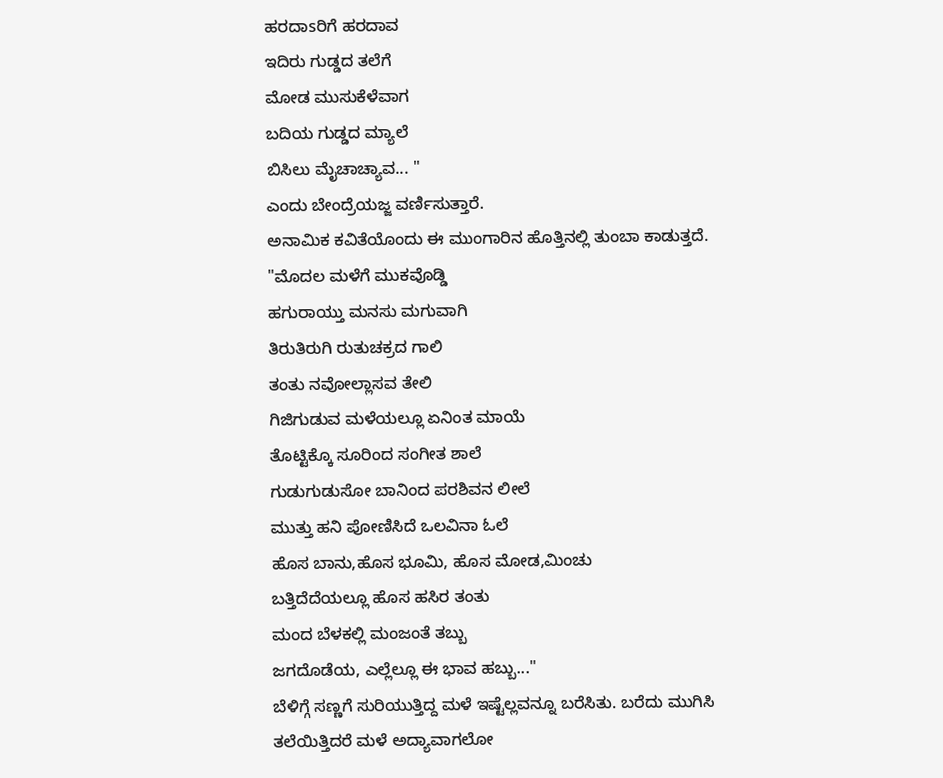ಹರದಾsರಿಗೆ ಹರದಾವ
ಇದಿರು ಗುಡ್ಡದ ತಲೆಗೆ
ಮೋಡ ಮುಸುಕೆಳೆವಾಗ
ಬದಿಯ ಗುಡ್ಡದ ಮ್ಯಾಲೆ
ಬಿಸಿಲು ಮೈಚಾಚ್ಯಾವ... "
ಎಂದು ಬೇಂದ್ರೆಯಜ್ಜ ವರ್ಣಿಸುತ್ತಾರೆ.
ಅನಾಮಿಕ ಕವಿತೆಯೊಂದು ಈ ಮುಂಗಾರಿನ ಹೊತ್ತಿನಲ್ಲಿ ತುಂಬಾ ಕಾಡುತ್ತದೆ.
"ಮೊದಲ ಮಳೆಗೆ ಮುಕವೊಡ್ಡಿ
ಹಗುರಾಯ್ತು ಮನಸು ಮಗುವಾಗಿ
ತಿರುತಿರುಗಿ ರುತುಚಕ್ರದ ಗಾಲಿ
ತಂತು ನವೋಲ್ಲಾಸವ ತೇಲಿ
ಗಿಜಿಗುಡುವ ಮಳೆಯಲ್ಲೂ ಏನಿಂತ ಮಾಯೆ
ತೊಟ್ಟಿಕ್ಕೊ ಸೂರಿಂದ ಸಂಗೀತ ಶಾಲೆ
ಗುಡುಗುಡುಸೋ ಬಾನಿಂದ ಪರಶಿವನ ಲೀಲೆ
ಮುತ್ತು ಹನಿ ಪೋಣಿಸಿದೆ ಒಲವಿನಾ ಓಲೆ
ಹೊಸ ಬಾನು,ಹೊಸ ಭೂಮಿ, ಹೊಸ ಮೋಡ,ಮಿಂಚು
ಬತ್ತಿದೆದೆಯಲ್ಲೂ ಹೊಸ ಹಸಿರ ತಂತು
ಮಂದ ಬೆಳಕಲ್ಲಿ ಮಂಜಂತೆ ತಬ್ಬು
ಜಗದೊಡೆಯ, ಎಲ್ಲೆಲ್ಲೂ ಈ ಭಾವ ಹಬ್ಬು..."
ಬೆಳಿಗ್ಗೆ ಸಣ್ಣಗೆ ಸುರಿಯುತ್ತಿದ್ದ ಮಳೆ ಇಷ್ಟೆಲ್ಲವನ್ನೂ ಬರೆಸಿತು. ಬರೆದು ಮುಗಿಸಿ ತಲೆಯಿತ್ತಿದರೆ ಮಳೆ ಅದ್ಯಾವಾಗಲೋ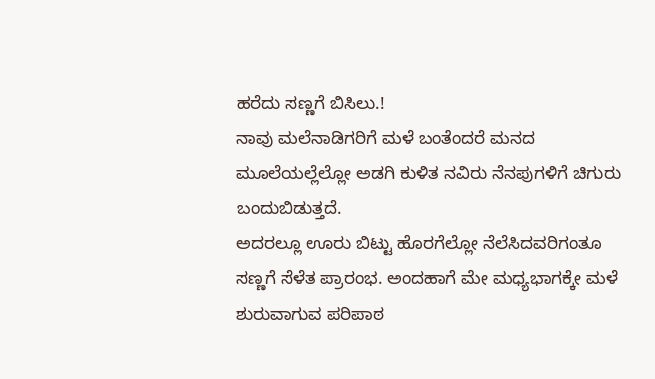ಹರೆದು ಸಣ್ಣಗೆ ಬಿಸಿಲು.!
ನಾವು ಮಲೆನಾಡಿಗರಿಗೆ ಮಳೆ ಬಂತೆಂದರೆ ಮನದ ಮೂಲೆಯಲ್ಲೆಲ್ಲೋ ಅಡಗಿ ಕುಳಿತ ನವಿರು ನೆನಪುಗಳಿಗೆ ಚಿಗುರು ಬಂದುಬಿಡುತ್ತದೆ.
ಅದರಲ್ಲೂ ಊರು ಬಿಟ್ಟು ಹೊರಗೆಲ್ಲೋ ನೆಲೆಸಿದವರಿಗಂತೂ ಸಣ್ಣಗೆ ಸೆಳೆತ ಪ್ರಾರಂಭ. ಅಂದಹಾಗೆ ಮೇ ಮಧ್ಯಭಾಗಕ್ಕೇ ಮಳೆ ಶುರುವಾಗುವ ಪರಿಪಾಠ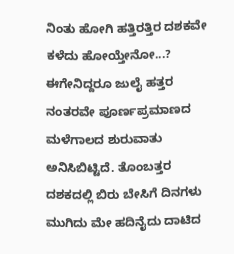ನಿಂತು ಹೋಗಿ ಹತ್ತಿರತ್ತಿರ ದಶಕವೇ ಕಳೆದು ಹೋಯ್ತೇನೋ...? ಈಗೇನಿದ್ದರೂ ಜುಲೈ ಹತ್ತರ ನಂತರವೇ ಪೂರ್ಣಪ್ರಮಾಣದ ಮಳೆಗಾಲದ ಶುರುವಾತು ಅನಿಸಿಬಿಟ್ಟಿದೆ. ತೊಂಬತ್ತರ ದಶಕದಲ್ಲಿ ಬಿರು ಬೇಸಿಗೆ ದಿನಗಳು ಮುಗಿದು ಮೇ ಹದಿನೈದು ದಾಟಿದ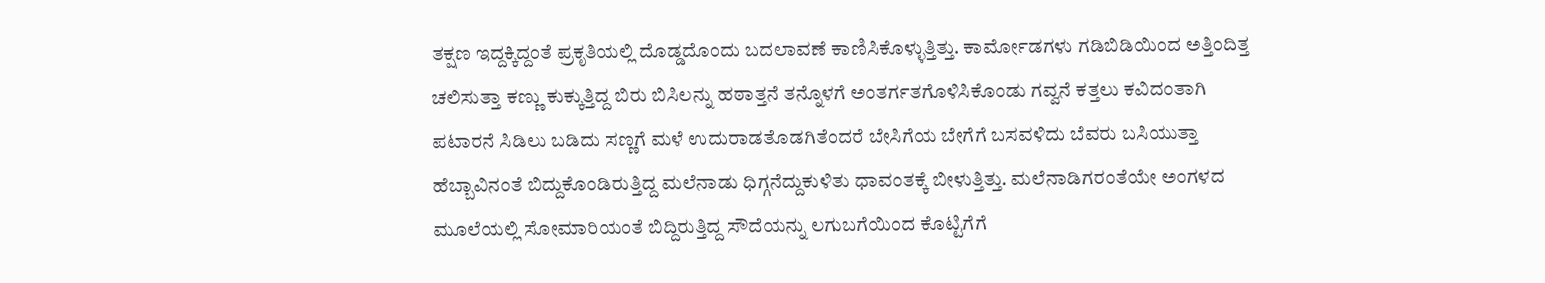ತಕ್ಷಣ ಇದ್ದಕ್ಕಿದ್ದಂತೆ ಪ್ರಕೃತಿಯಲ್ಲಿ ದೊಡ್ಡದೊಂದು ಬದಲಾವಣೆ ಕಾಣಿಸಿಕೊಳ್ಳುತ್ತಿತ್ತು. ಕಾರ್ಮೋಡಗಳು ಗಡಿಬಿಡಿಯಿಂದ ಅತ್ತಿಂದಿತ್ತ ಚಲಿಸುತ್ತಾ ಕಣ್ಣು ಕುಕ್ಕುತ್ತಿದ್ದ ಬಿರು ಬಿಸಿಲನ್ನು ಹಠಾತ್ತನೆ ತನ್ನೊಳಗೆ ಅಂತರ್ಗತಗೊಳಿಸಿಕೊಂಡು ಗವ್ವನೆ ಕತ್ತಲು ಕವಿದಂತಾಗಿ ಪಟಾರನೆ ಸಿಡಿಲು ಬಡಿದು ಸಣ್ಣಗೆ ಮಳೆ ಉದುರಾಡತೊಡಗಿತೆಂದರೆ ಬೇಸಿಗೆಯ ಬೇಗೆಗೆ ಬಸವಳಿದು ಬೆವರು ಬಸಿಯುತ್ತಾ ಹೆಬ್ಬಾವಿನಂತೆ ಬಿದ್ದುಕೊಂಡಿರುತ್ತಿದ್ದ ಮಲೆನಾಡು ಧಿಗ್ಗನೆದ್ದುಕುಳಿತು ಧಾವಂತಕ್ಕೆ ಬೀಳುತ್ತಿತ್ತು. ಮಲೆನಾಡಿಗರಂತೆಯೇ ಅಂಗಳದ ಮೂಲೆಯಲ್ಲಿ ಸೋಮಾರಿಯಂತೆ ಬಿದ್ದಿರುತ್ತಿದ್ದ ಸೌದೆಯನ್ನು ಲಗುಬಗೆಯಿಂದ ಕೊಟ್ಟಿಗೆಗೆ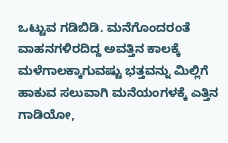ಒಟ್ಟುವ ಗಡಿಬಿಡಿ. ಮನೆಗೊಂದರಂತೆ ವಾಹನಗಳಿರದಿದ್ದ ಅವತ್ತಿನ ಕಾಲಕ್ಕೆ ಮಳೆಗಾಲಕ್ಕಾಗುವಷ್ಟು ಭತ್ತವನ್ನು ಮಿಲ್ಲಿಗೆ ಹಾಕುವ ಸಲುವಾಗಿ ಮನೆಯಂಗಳಕ್ಕೆ ಎತ್ತಿನ ಗಾಡಿಯೋ,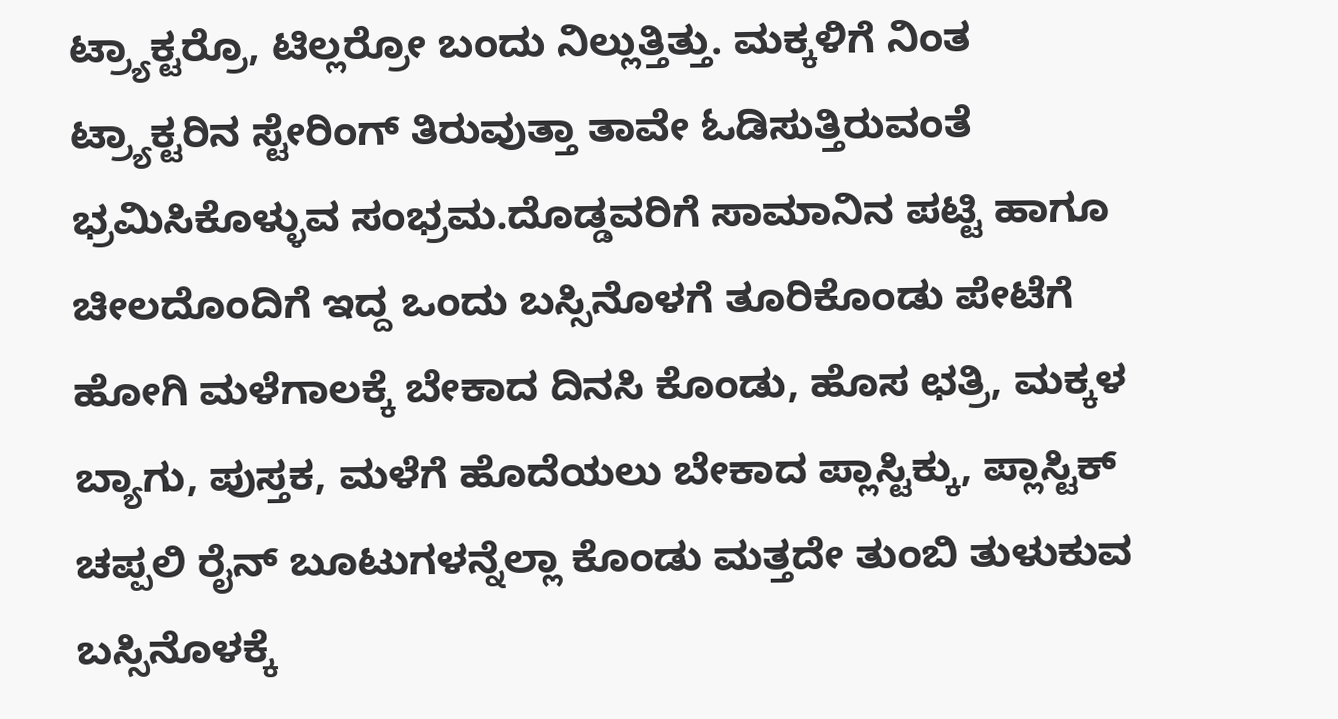ಟ್ರ್ಯಾಕ್ಟರ್ರೊ, ಟಿಲ್ಲರ್ರೋ ಬಂದು ನಿಲ್ಲುತ್ತಿತ್ತು. ಮಕ್ಕಳಿಗೆ ನಿಂತ ಟ್ರ್ಯಾಕ್ಟರಿನ ಸ್ಟೇರಿಂಗ್ ತಿರುವುತ್ತಾ ತಾವೇ ಓಡಿಸುತ್ತಿರುವಂತೆ ಭ್ರಮಿಸಿಕೊಳ್ಳುವ ಸಂಭ್ರಮ.ದೊಡ್ಡವರಿಗೆ ಸಾಮಾನಿನ ಪಟ್ಟಿ ಹಾಗೂ ಚೀಲದೊಂದಿಗೆ ಇದ್ದ ಒಂದು ಬಸ್ಸಿನೊಳಗೆ ತೂರಿಕೊಂಡು ಪೇಟೆಗೆ ಹೋಗಿ ಮಳೆಗಾಲಕ್ಕೆ ಬೇಕಾದ ದಿನಸಿ ಕೊಂಡು, ಹೊಸ ಛತ್ರಿ, ಮಕ್ಕಳ ಬ್ಯಾಗು, ಪುಸ್ತಕ, ಮಳೆಗೆ ಹೊದೆಯಲು ಬೇಕಾದ ಪ್ಲಾಸ್ಟಿಕ್ಕು, ಪ್ಲಾಸ್ಟಿಕ್ ಚಪ್ಪಲಿ ರೈನ್ ಬೂಟುಗಳನ್ನೆಲ್ಲಾ ಕೊಂಡು ಮತ್ತದೇ ತುಂಬಿ ತುಳುಕುವ ಬಸ್ಸಿನೊಳಕ್ಕೆ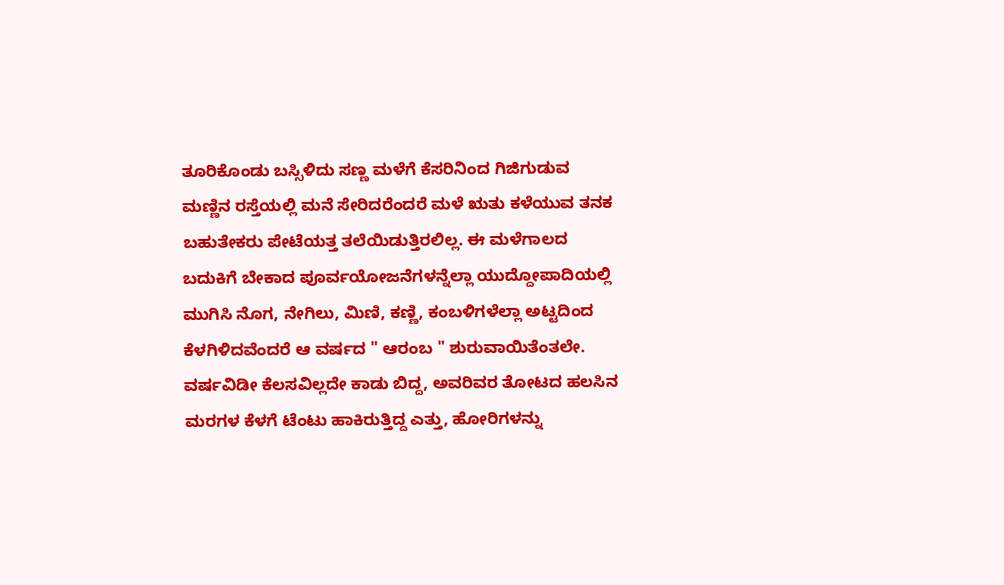ತೂರಿಕೊಂಡು ಬಸ್ಸಿಳಿದು ಸಣ್ಣ ಮಳೆಗೆ ಕೆಸರಿನಿಂದ ಗಿಜಿಗುಡುವ ಮಣ್ಣಿನ ರಸ್ತೆಯಲ್ಲಿ ಮನೆ ಸೇರಿದರೆಂದರೆ ಮಳೆ ಋತು ಕಳೆಯುವ ತನಕ ಬಹುತೇಕರು ಪೇಟೆಯತ್ತ ತಲೆಯಿಡುತ್ತಿರಲಿಲ್ಲ. ಈ ಮಳೆಗಾಲದ ಬದುಕಿಗೆ ಬೇಕಾದ ಪೂರ್ವಯೋಜನೆಗಳನ್ನೆಲ್ಲಾ ಯುದ್ದೋಪಾದಿಯಲ್ಲಿ ಮುಗಿಸಿ ನೊಗ, ನೇಗಿಲು, ಮಿಣಿ, ಕಣ್ಣಿ, ಕಂಬಳಿಗಳೆಲ್ಲಾ ಅಟ್ಟದಿಂದ ಕೆಳಗಿಳಿದವೆಂದರೆ ಆ ವರ್ಷದ " ಆರಂಬ " ಶುರುವಾಯಿತೆಂತಲೇ. ವರ್ಷವಿಡೀ ಕೆಲಸವಿಲ್ಲದೇ ಕಾಡು ಬಿದ್ದ, ಅವರಿವರ ತೋಟದ ಹಲಸಿನ ಮರಗಳ ಕೆಳಗೆ ಟೆಂಟು ಹಾಕಿರುತ್ತಿದ್ದ ಎತ್ತು, ಹೋರಿಗಳನ್ನು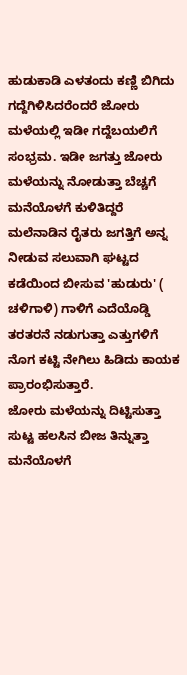ಹುಡುಕಾಡಿ ಎಳತಂದು ಕಣ್ಣಿ ಬಿಗಿದು ಗದ್ದೆಗಿಳಿಸಿದರೆಂದರೆ ಜೋರು ಮಳೆಯಲ್ಲಿ ಇಡೀ ಗದ್ದೆಬಯಲಿಗೆ ಸಂಭ್ರಮ. ಇಡೀ ಜಗತ್ತು ಜೋರು ಮಳೆಯನ್ನು ನೋಡುತ್ತಾ ಬೆಚ್ಚಗೆ ಮನೆಯೊಳಗೆ ಕುಳಿತಿದ್ದರೆ ಮಲೆನಾಡಿನ ರೈತರು ಜಗತ್ತಿಗೆ ಅನ್ನ ನೀಡುವ ಸಲುವಾಗಿ ಘಟ್ಟದ ಕಡೆಯಿಂದ ಬೀಸುವ 'ಹುಡುರು' ( ಚಳಿಗಾಳಿ) ಗಾಳಿಗೆ ಎದೆಯೊಡ್ಡಿ ತರತರನೆ ನಡುಗುತ್ತಾ ಎತ್ತುಗಳಿಗೆ ನೊಗ ಕಟ್ಟಿ ನೇಗಿಲು ಹಿಡಿದು ಕಾಯಕ ಪ್ರಾರಂಭಿಸುತ್ತಾರೆ.
ಜೋರು ಮಳೆಯನ್ನು ದಿಟ್ಟಿಸುತ್ತಾ ಸುಟ್ಟ ಹಲಸಿನ ಬೀಜ ತಿನ್ನುತ್ತಾ ಮನೆಯೊಳಗೆ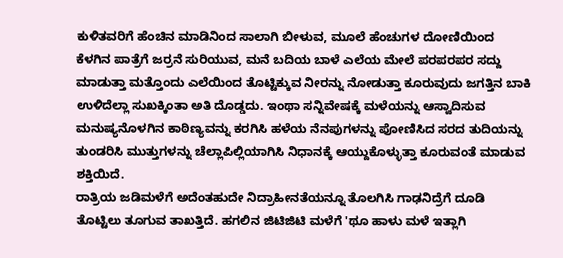ಕುಳಿತವರಿಗೆ ಹೆಂಚಿನ ಮಾಡಿನಿಂದ ಸಾಲಾಗಿ ಬೀಳುವ, ಮೂಲೆ ಹೆಂಚುಗಳ ದೋಣಿಯಿಂದ ಕೆಳಗಿನ ಪಾತ್ರೆಗೆ ಜರ್ರನೆ ಸುರಿಯುವ, ಮನೆ ಬದಿಯ ಬಾಳೆ ಎಲೆಯ ಮೇಲೆ ಪರಪರಪರ ಸದ್ದು ಮಾಡುತ್ತಾ ಮತ್ತೊಂದು ಎಲೆಯಿಂದ ತೊಟ್ಟಿಕ್ಕುವ ನೀರನ್ನು ನೋಡುತ್ತಾ ಕೂರುವುದು ಜಗತ್ತಿನ ಬಾಕಿ ಉಳಿದೆಲ್ಲಾ ಸುಖಕ್ಕಿಂತಾ ಅತಿ ದೊಡ್ಡದು. ಇಂಥಾ ಸನ್ನಿವೇಷಕ್ಕೆ ಮಳೆಯನ್ನು ಆಸ್ವಾದಿಸುವ ಮನುಷ್ಯನೊಳಗಿನ ಕಾಠಿಣ್ಯವನ್ನು ಕರಗಿಸಿ ಹಳೆಯ ನೆನಪುಗಳನ್ನು ಪೋಣಿಸಿದ ಸರದ ತುದಿಯನ್ನು ತುಂಡರಿಸಿ ಮುತ್ತುಗಳನ್ನು ಚೆಲ್ಲಾಪಿಲ್ಲಿಯಾಗಿಸಿ ನಿಧಾನಕ್ಕೆ ಆಯ್ದುಕೊಳ್ಳುತ್ತಾ ಕೂರುವಂತೆ ಮಾಡುವ ಶಕ್ತಿಯಿದೆ.
ರಾತ್ರಿಯ ಜಡಿಮಳೆಗೆ ಅದೆಂತಹುದೇ ನಿದ್ರಾಹೀನತೆಯನ್ನೂ ತೊಲಗಿಸಿ ಗಾಢನಿದ್ರೆಗೆ ದೂಡಿ ತೊಟ್ಟಿಲು ತೂಗುವ ತಾಖತ್ತಿದೆ. ಹಗಲಿನ ಜಿಟಿಜಿಟಿ ಮಳೆಗೆ 'ಥೂ ಹಾಳು ಮಳೆ ಇತ್ಲಾಗಿ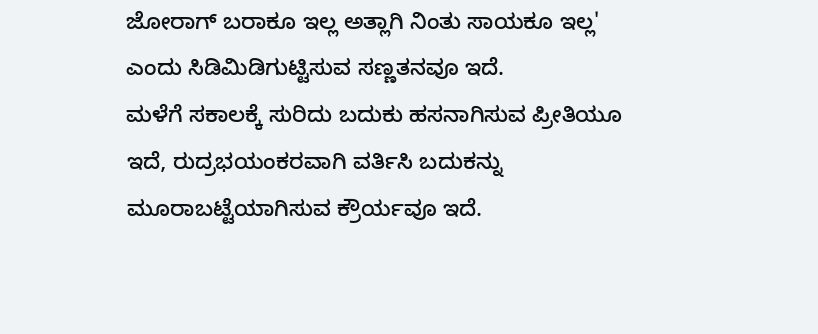ಜೋರಾಗ್ ಬರಾಕೂ ಇಲ್ಲ ಅತ್ಲಾಗಿ ನಿಂತು ಸಾಯಕೂ ಇಲ್ಲ' ಎಂದು ಸಿಡಿಮಿಡಿಗುಟ್ಟಿಸುವ ಸಣ್ಣತನವೂ ಇದೆ.
ಮಳೆಗೆ ಸಕಾಲಕ್ಕೆ ಸುರಿದು ಬದುಕು ಹಸನಾಗಿಸುವ ಪ್ರೀತಿಯೂ ಇದೆ, ರುದ್ರಭಯಂಕರವಾಗಿ ವರ್ತಿಸಿ ಬದುಕನ್ನು ಮೂರಾಬಟ್ಟೆಯಾಗಿಸುವ ಕ್ರೌರ್ಯವೂ ಇದೆ.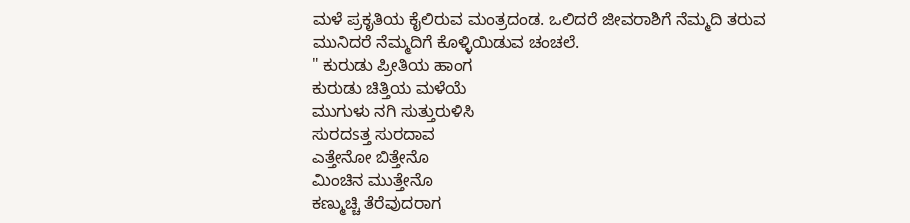ಮಳೆ ಪ್ರಕೃತಿಯ ಕೈಲಿರುವ ಮಂತ್ರದಂಡ. ಒಲಿದರೆ ಜೀವರಾಶಿಗೆ ನೆಮ್ಮದಿ ತರುವ ಮುನಿದರೆ ನೆಮ್ಮದಿಗೆ ಕೊಳ್ಳಿಯಿಡುವ ಚಂಚಲೆ.
" ಕುರುಡು ಪ್ರೀತಿಯ ಹಾಂಗ
ಕುರುಡು ಚಿತ್ತಿಯ ಮಳೆಯೆ
ಮುಗುಳು ನಗಿ ಸುತ್ತುರುಳಿಸಿ
ಸುರದsತ್ತ ಸುರದಾವ
ಎತ್ತೇನೋ ಬಿತ್ತೇನೊ
ಮಿಂಚಿನ ಮುತ್ತೇನೊ
ಕಣ್ಮುಚ್ಚಿ ತೆರೆವುದರಾಗ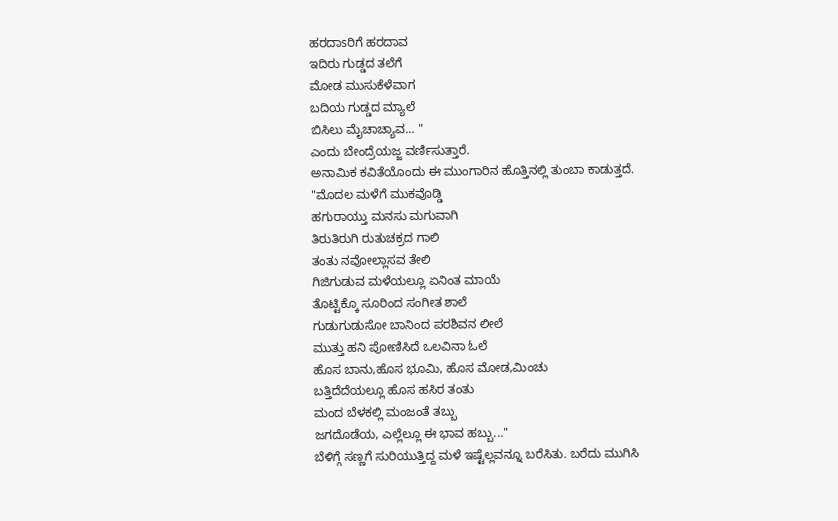ಹರದಾsರಿಗೆ ಹರದಾವ
ಇದಿರು ಗುಡ್ಡದ ತಲೆಗೆ
ಮೋಡ ಮುಸುಕೆಳೆವಾಗ
ಬದಿಯ ಗುಡ್ಡದ ಮ್ಯಾಲೆ
ಬಿಸಿಲು ಮೈಚಾಚ್ಯಾವ... "
ಎಂದು ಬೇಂದ್ರೆಯಜ್ಜ ವರ್ಣಿಸುತ್ತಾರೆ.
ಅನಾಮಿಕ ಕವಿತೆಯೊಂದು ಈ ಮುಂಗಾರಿನ ಹೊತ್ತಿನಲ್ಲಿ ತುಂಬಾ ಕಾಡುತ್ತದೆ.
"ಮೊದಲ ಮಳೆಗೆ ಮುಕವೊಡ್ಡಿ
ಹಗುರಾಯ್ತು ಮನಸು ಮಗುವಾಗಿ
ತಿರುತಿರುಗಿ ರುತುಚಕ್ರದ ಗಾಲಿ
ತಂತು ನವೋಲ್ಲಾಸವ ತೇಲಿ
ಗಿಜಿಗುಡುವ ಮಳೆಯಲ್ಲೂ ಏನಿಂತ ಮಾಯೆ
ತೊಟ್ಟಿಕ್ಕೊ ಸೂರಿಂದ ಸಂಗೀತ ಶಾಲೆ
ಗುಡುಗುಡುಸೋ ಬಾನಿಂದ ಪರಶಿವನ ಲೀಲೆ
ಮುತ್ತು ಹನಿ ಪೋಣಿಸಿದೆ ಒಲವಿನಾ ಓಲೆ
ಹೊಸ ಬಾನು,ಹೊಸ ಭೂಮಿ, ಹೊಸ ಮೋಡ,ಮಿಂಚು
ಬತ್ತಿದೆದೆಯಲ್ಲೂ ಹೊಸ ಹಸಿರ ತಂತು
ಮಂದ ಬೆಳಕಲ್ಲಿ ಮಂಜಂತೆ ತಬ್ಬು
ಜಗದೊಡೆಯ, ಎಲ್ಲೆಲ್ಲೂ ಈ ಭಾವ ಹಬ್ಬು..."
ಬೆಳಿಗ್ಗೆ ಸಣ್ಣಗೆ ಸುರಿಯುತ್ತಿದ್ದ ಮಳೆ ಇಷ್ಟೆಲ್ಲವನ್ನೂ ಬರೆಸಿತು. ಬರೆದು ಮುಗಿಸಿ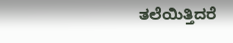ತಲೆಯಿತ್ತಿದರೆ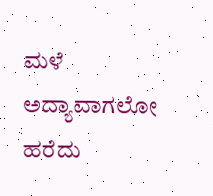ಮಳೆ ಅದ್ಯಾವಾಗಲೋ ಹರೆದು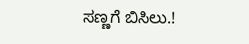ಸಣ್ಣಗೆ ಬಿಸಿಲು.!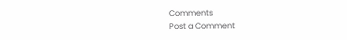Comments
Post a Comment